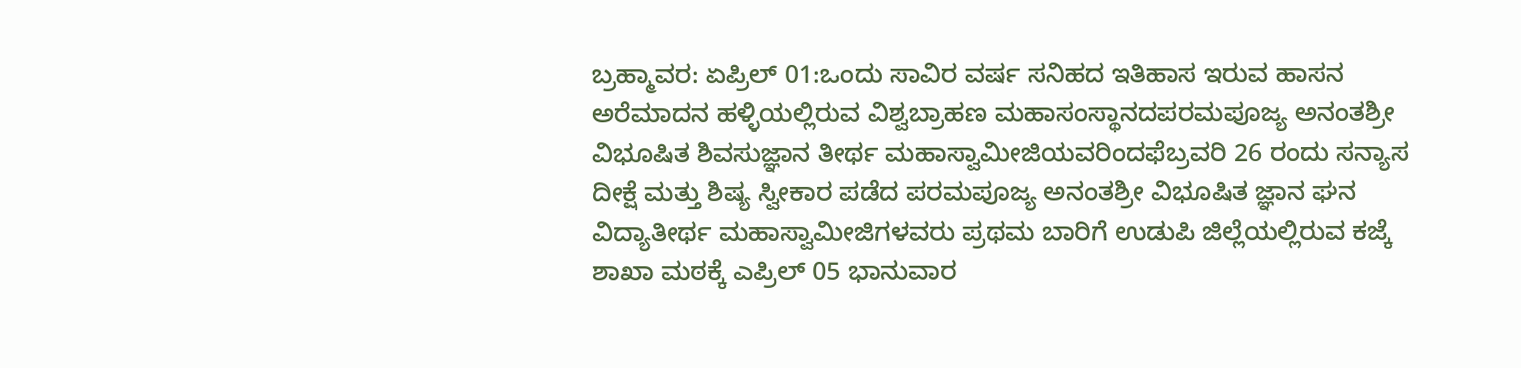ಬ್ರಹ್ಮಾವರ: ಏಪ್ರಿಲ್ 01:ಒಂದು ಸಾವಿರ ವರ್ಷ ಸನಿಹದ ಇತಿಹಾಸ ಇರುವ ಹಾಸನ ಅರೆಮಾದನ ಹಳ್ಳಿಯಲ್ಲಿರುವ ವಿಶ್ವಬ್ರಾಹಣ ಮಹಾಸಂಸ್ಥಾನದಪರಮಪೂಜ್ಯ ಅನಂತಶ್ರೀ ವಿಭೂಷಿತ ಶಿವಸುಜ್ಞಾನ ತೀರ್ಥ ಮಹಾಸ್ವಾಮೀಜಿಯವರಿಂದಫೆಬ್ರವರಿ 26 ರಂದು ಸನ್ಯಾಸ ದೀಕ್ಷೆ ಮತ್ತು ಶಿಷ್ಯ ಸ್ವೀಕಾರ ಪಡೆದ ಪರಮಪೂಜ್ಯ ಅನಂತಶ್ರೀ ವಿಭೂಷಿತ ಜ್ಞಾನ ಘನ ವಿದ್ಯಾತೀರ್ಥ ಮಹಾಸ್ವಾಮೀಜಿಗಳವರು ಪ್ರಥಮ ಬಾರಿಗೆ ಉಡುಪಿ ಜಿಲ್ಲೆಯಲ್ಲಿರುವ ಕಜ್ಕೆ ಶಾಖಾ ಮಠಕ್ಕೆ ಎಪ್ರಿಲ್ 05 ಭಾನುವಾರ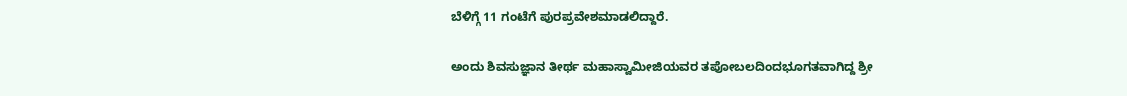ಬೆಳಿಗ್ಗೆ 11 ಗಂಟೆಗೆ ಪುರಪ್ರವೇಶಮಾಡಲಿದ್ದಾರೆ.

ಅಂದು ಶಿವಸುಜ್ಞಾನ ತೀರ್ಥ ಮಹಾಸ್ವಾಮೀಜಿಯವರ ತಪೋಬಲದಿಂದಭೂಗತವಾಗಿದ್ದ ಶ್ರೀ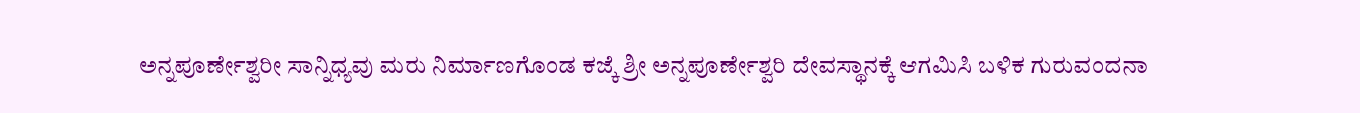ಅನ್ನಪೂರ್ಣೇಶ್ವರೀ ಸಾನ್ನಿಧ್ಯವು ಮರು ನಿರ್ಮಾಣಗೊಂಡ ಕಜ್ಕೆ ಶ್ರೀ ಅನ್ನಪೂರ್ಣೇಶ್ವರಿ ದೇವಸ್ಥಾನಕ್ಕೆ ಆಗಮಿಸಿ ಬಳಿಕ ಗುರುವಂದನಾ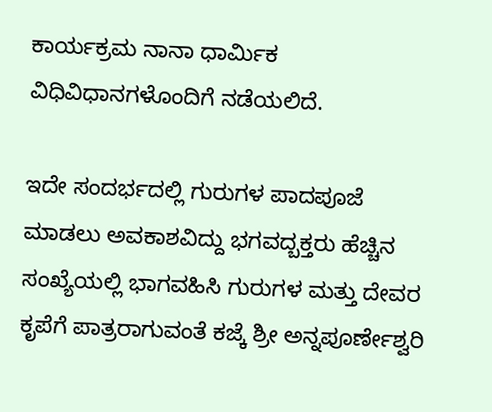ಕಾರ್ಯಕ್ರಮ ನಾನಾ ಧಾರ್ಮಿಕ ವಿಧಿವಿಧಾನಗಳೊಂದಿಗೆ ನಡೆಯಲಿದೆ.

ಇದೇ ಸಂದರ್ಭದಲ್ಲಿ ಗುರುಗಳ ಪಾದಪೂಜೆ ಮಾಡಲು ಅವಕಾಶವಿದ್ದು ಭಗವದ್ಬಕ್ತರು ಹೆಚ್ಚಿನ ಸಂಖ್ಯೆಯಲ್ಲಿ ಭಾಗವಹಿಸಿ ಗುರುಗಳ ಮತ್ತು ದೇವರ ಕೃಪೆಗೆ ಪಾತ್ರರಾಗುವಂತೆ ಕಜ್ಕೆ ಶ್ರೀ ಅನ್ನಪೂರ್ಣೇಶ್ವರಿ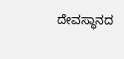ದೇವಸ್ಥಾನದ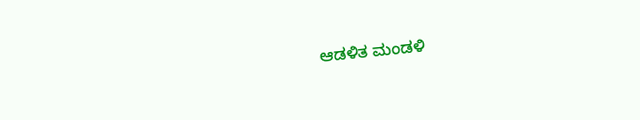ಆಡಳಿತ ಮಂಡಳಿ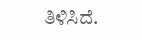ತಿಳಿಸಿದೆ.